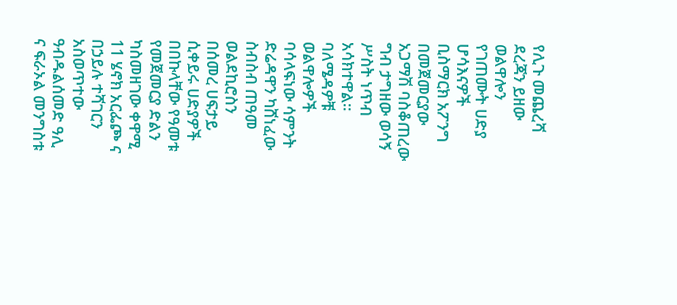የሊጉ መጨረሻ ደረጃን ይዘው ወልዋሎን የገጠሙት ሀድያ ሆሳእናዎች ቢስማርክ አፖንግ በመጀመርያው አጋማሽ ባስቆጠረው ግብ ታግዘው ወሳኝ ሥስት ነጥብ አሳክተዋል።
ባለሜዳዎቹ ወልዋሎዎች ባሳላፍነው ሳምንት ድሬዳዋን ካሸነፈው ስብስብ ጠዓመ ወልደኪሮስን በሰመረ ሀፍታይ ሲቀይሩ ሀድያዎች በበኩላቸው የዓመቱ የመጀመርያ ድልን ካስመዘገው ቀዋሚ 11 ሄኖክ አርፌጮ ና በኃይሉ ተሻገርን አስወጥተው ዓብዱልሰመድ ዓሊ ና ፍራኦል መንግስቱ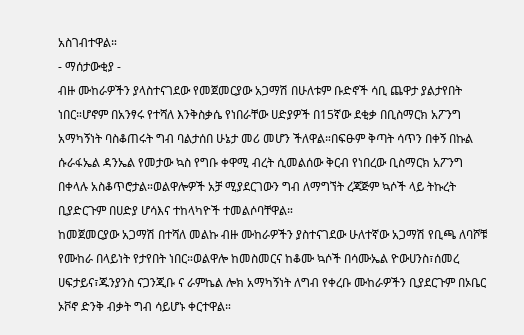አስገብተዋል።
- ማሰታውቂያ -
ብዙ ሙከራዎችን ያላስተናገደው የመጀመርያው አጋማሽ በሁለቱም ቡድኖች ሳቢ ጨዋታ ያልታየበት ነበር።ሆኖም በአንፃሩ የተሻለ እንቅስቃሴ የነበራቸው ሀድያዎች በ15ኛው ደቂቃ በቢስማርክ አፖንግ አማካኝነት ባስቆጠሩት ግብ ባልታሰበ ሁኔታ መሪ መሆን ችለዋል።በፍፁም ቅጣት ሳጥን በቀኝ በኩል ሱራፋኤል ዳንኤል የመታው ኳስ የግቡ ቀዋሚ ብረት ሲመልሰው ቅርብ የነበረው ቢስማርክ አፖንግ በቀላሉ አስቆጥሮታል።ወልዋሎዎች አቻ ሚያደርገውን ግብ ለማግኘት ረጃጅም ኳሶች ላይ ትኩረት ቢያድርጉም በሀድያ ሆሳእና ተከላካዮች ተመልሶባቸዋል።
ከመጀመርያው አጋማሽ በተሻለ መልኩ ብዙ ሙከራዎችን ያስተናገደው ሁለተኛው አጋማሽ የቢጫ ለባሾቹ የሙከራ በላይነት የታየበት ነበር።ወልዋሎ ከመስመርና ከቆሙ ኳሶች በሳሙኤል ዮውሀንስ፣ሰመረ ሀፍታይና፣ጁንያንስ ናጋንጂቡ ና ራምኬል ሎክ አማካኝነት ለግብ የቀረቡ ሙከራዎችን ቢያደርጉም በኦቤር ኦቮኖ ድንቅ ብቃት ግብ ሳይሆኑ ቀርተዋል።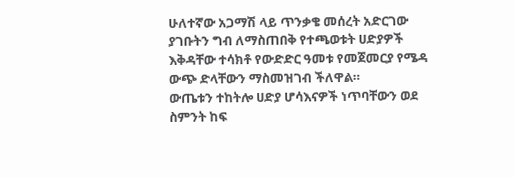ሁለተኛው አጋማሽ ላይ ጥንቃቄ መሰረት አድርገው ያገቡትን ግብ ለማስጠበቅ የተጫወቱት ሀድያዎች እቅዳቸው ተሳክቶ የውድድር ዓመቱ የመጀመርያ የሜዳ ውጭ ድላቸውን ማስመዝገብ ችለዋል።
ውጤቱን ተከትሎ ሀድያ ሆሳእናዎች ነጥባቸውን ወደ ስምንት ከፍ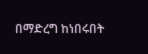በማድረግ ከነበሩበት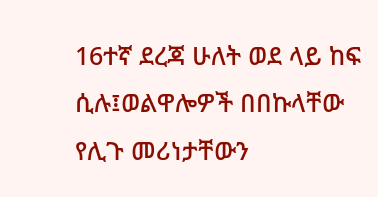16ተኛ ደረጃ ሁለት ወደ ላይ ከፍ ሲሉ፤ወልዋሎዎች በበኩላቸው የሊጉ መሪነታቸውን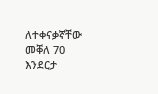ለተቀናቃኛቸው መቐለ 70 እንደርታ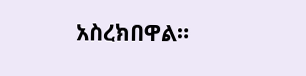አስረክበዋል።